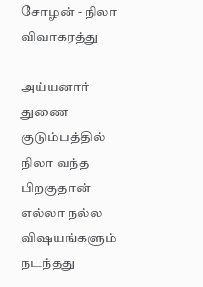சோழன் - நிலா
விவாகரத்து

அய்யனார் துணை குடும்பத்தில் நிலா வந்த பிறகுதான் எல்லா நல்ல விஷயங்களும் நடந்தது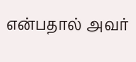என்பதால் அவர்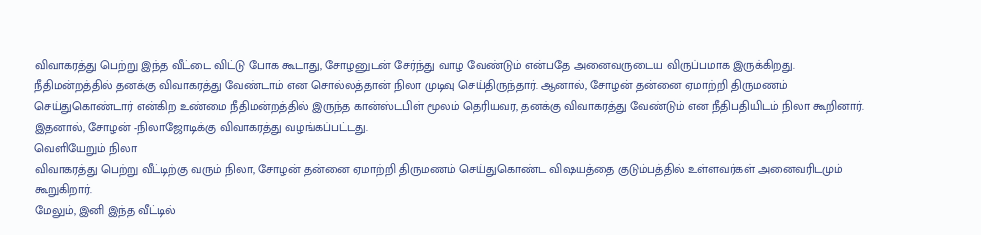விவாகரத்து பெற்று இந்த வீட்டை விட்டு போக கூடாது, சோழனுடன் சேர்ந்து வாழ வேண்டும் என்பதே அனைவருடைய விருப்பமாக இருக்கிறது.
நீதிமன்றத்தில் தனக்கு விவாகரத்து வேண்டாம் என சொல்லத்தான் நிலா முடிவு செய்திருந்தார். ஆனால், சோழன் தன்னை ஏமாற்றி திருமணம் செய்துகொண்டார் என்கிற உண்மை நீதிமன்றத்தில் இருந்த கான்ஸ்டபிள் மூலம் தெரியவர, தனக்கு விவாகரத்து வேண்டும் என நீதிபதியிடம் நிலா கூறினார். இதனால், சோழன் -நிலாஜோடிக்கு விவாகரத்து வழங்கப்பட்டது.
வெளியேறும் நிலா
விவாகரத்து பெற்று வீட்டிற்கு வரும் நிலா, சோழன் தன்னை ஏமாற்றி திருமணம் செய்துகொண்ட விஷயத்தை குடும்பத்தில் உள்ளவர்கள் அனைவரிடமும் கூறுகிறார்.
மேலும், இனி இந்த வீட்டில்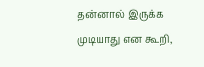தன்னால் இருக்க முடியாது என கூறி,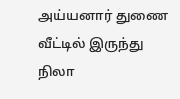அய்யனார் துணை வீட்டில் இருந்து நிலா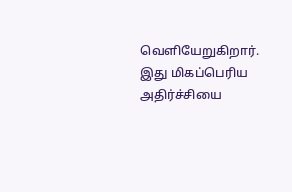வெளியேறுகிறார். இது மிகப்பெரிய அதிர்ச்சியை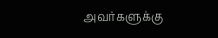அவர்களுக்கு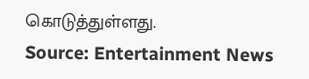கொடுத்துள்ளது.
Source: Entertainment News